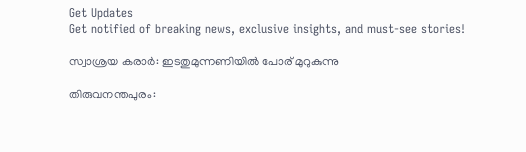Get Updates
Get notified of breaking news, exclusive insights, and must-see stories!

സ്വാശ്രയ കരാര്‍: ഇടതുമുന്നണിയില്‍ പോര്‌ മുറുകുന്നു

തിരുവനന്തപുരം: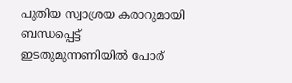പുതിയ സ്വാശ്രയ കരാറുമായി ബന്ധപ്പെട്ട്‌ ഇടതുമുന്നണിയില്‍ പോര്‌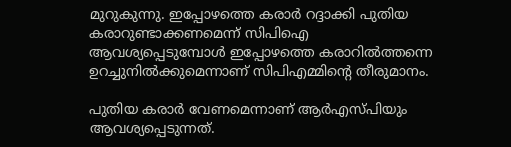മുറുകുന്നു. ഇപ്പോഴത്തെ കരാര്‍ റദ്ദാക്കി പുതിയ കരാറുണ്ടാക്കണമെന്ന്‌ സിപിഐ ആവശ്യപ്പെടുമ്പോള്‍ ഇപ്പോഴത്തെ കരാറില്‍ത്തന്നെ ഉറച്ചുനില്‍ക്കുമെന്നാണ്‌ സിപിഎമ്മിന്റെ തീരുമാനം.

പുതിയ കരാര്‍ വേണമെന്നാണ്‌ ആര്‍എസ്‌പിയും ആവശ്യപ്പെടുന്നത്‌.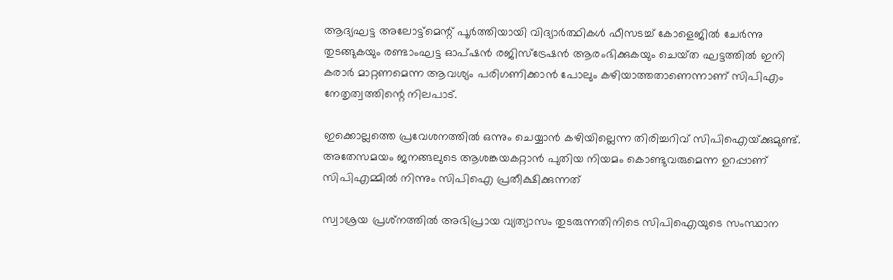ആദ്യഘട്ട അലോട്ട്‌മെന്റ്‌ പൂര്‍ത്തിയായി വിദ്യാര്‍ത്ഥികള്‍ ഫീസടച്ച്‌ കോളെജില്‍ ചേര്‍ന്നു തുടങ്ങുകയും രണ്ടാംഘട്ട ഓപ്‌ഷന്‍ രജിസ്‌ട്രേഷന്‍ ആരംഭിക്കുകയും ചെയ്‌ത ഘട്ടത്തില്‍ ഇനി കരാര്‍ മാറ്റണമെന്ന ആവശ്യം പരിഗണിക്കാന്‍ പോലും കഴിയാത്തതാണെന്നാണ്‌ സിപിഎം നേതൃത്വത്തിന്റെ നിലപാട്‌.

ഇക്കൊല്ലത്തെ പ്രവേശനത്തില്‍ ഒന്നും ചെയ്യാന്‍ കഴിയില്ലെന്ന തിരിച്ചറിവ്‌ സിപിഐയ്‌ക്കുമുണ്ട്‌. അതേസമയം ജനങ്ങലുടെ ആശങ്കയകറ്റാന്‍ പുതിയ നിയമം കൊണ്ടുവരുമെന്ന ഉറപ്പാണ്‌ സിപിഎമ്മില്‍ നിന്നും സിപിഐ പ്രതീക്ഷിക്കുന്നത്‌

സ്വാശ്രയ പ്രശ്‌നത്തില്‍ അഭിപ്രായ വ്യത്യാസം തുടരുന്നതിനിടെ സിപിഐയുടെ സംസ്ഥാന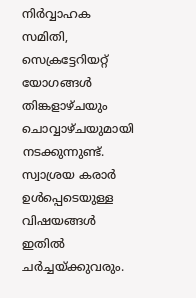നിര്‍വ്വാഹക സമിതി, സെക്രട്ടേറിയറ്റ്‌ യോഗങ്ങള്‍ തിങ്കളാഴ്‌ചയും ചൊവ്വാഴ്‌ചയുമായി നടക്കുന്നുണ്ട്‌. സ്വാശ്രയ കരാര്‍ ഉള്‍പ്പെടെയുള്ള വിഷയങ്ങള്‍ ഇതില്‍ ചര്‍ച്ചയ്‌ക്കുവരും.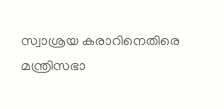സ്വാശ്രയ കരാറിനെതിരെ മന്ത്രിസഭാ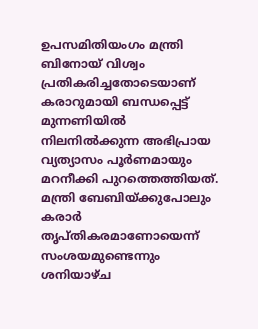ഉപസമിതിയംഗം മന്ത്രി ബിനോയ്‌ വിശ്വം പ്രതികരിച്ചതോടെയാണ്‌ കരാറുമായി ബന്ധപ്പെട്ട്‌ മുന്നണിയില്‍ നിലനില്‍ക്കുന്ന അഭിപ്രായ വ്യത്യാസം പൂര്‍ണമായും മറനീക്കി പുറത്തെത്തിയത്‌. മന്ത്രി ബേബിയ്‌ക്കുപോലും കരാര്‍ തൃപ്‌തികരമാണോയെന്ന്‌ സംശയമുണ്ടെന്നും ശനിയാഴ്‌ച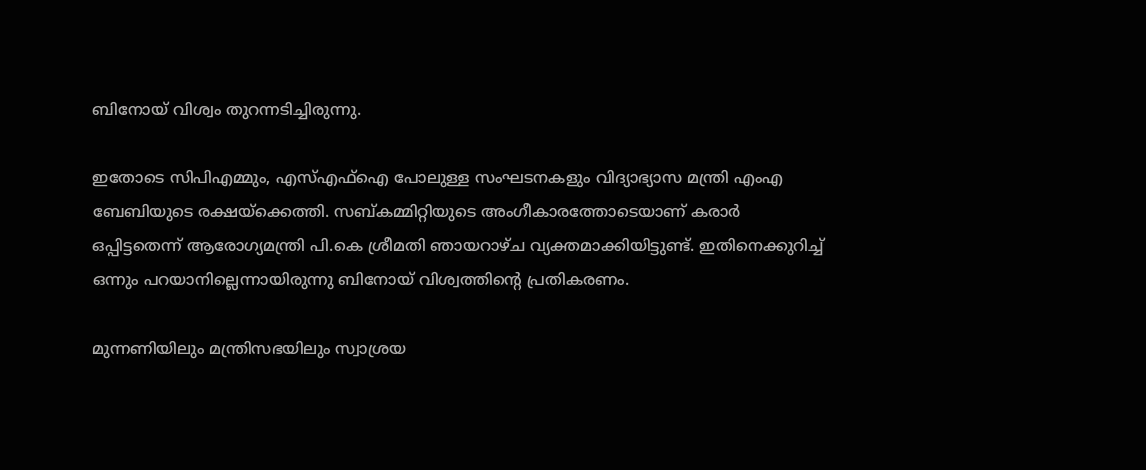ബിനോയ്‌ വിശ്വം തുറന്നടിച്ചിരുന്നു.

ഇതോടെ സിപിഎമ്മും, എസ്‌എഫ്‌ഐ പോലുള്ള സംഘടനകളും വിദ്യാഭ്യാസ മന്ത്രി എംഎ ബേബിയുടെ രക്ഷയ്‌ക്കെത്തി. സബ്‌കമ്മിറ്റിയുടെ അംഗീകാരത്തോടെയാണ്‌ കരാര്‍ ഒപ്പിട്ടതെന്ന്‌ ആരോഗ്യമന്ത്രി പി.കെ ശ്രീമതി ഞായറാഴ്‌ച വ്യക്തമാക്കിയിട്ടുണ്ട്‌. ഇതിനെക്കുറിച്ച്‌ ഒന്നും പറയാനില്ലെന്നായിരുന്നു ബിനോയ്‌ വിശ്വത്തിന്റെ പ്രതികരണം.

മുന്നണിയിലും മന്ത്രിസഭയിലും സ്വാശ്രയ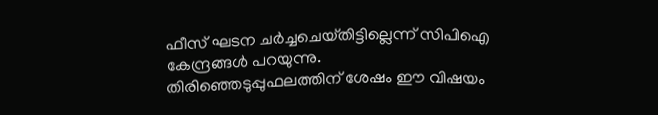ഫീസ്‌ ഘടന ചര്‍ച്ചചെയ്‌തിട്ടില്ലെന്ന്‌ സിപിഐ കേന്ദ്രങ്ങള്‍ പറയുന്നു. തിരിഞ്ഞെടുപ്പുഫലത്തിന്‌ ശേഷം ഈ വിഷയം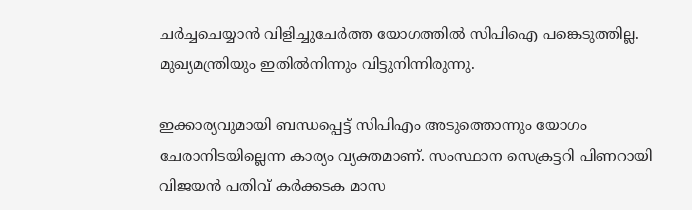ചര്‍ച്ചചെയ്യാന്‍ വിളിച്ചുചേര്‍ത്ത യോഗത്തില്‍ സിപിഐ പങ്കെടുത്തില്ല. മുഖ്യമന്ത്രിയും ഇതില്‍നിന്നും വിട്ടുനിന്നിരുന്നു.

ഇക്കാര്യവുമായി ബന്ധപ്പെട്ട്‌ സിപിഎം അടുത്തൊന്നും യോഗം ചേരാനിടയില്ലെന്ന കാര്യം വ്യക്തമാണ്‌. സംസ്ഥാന സെക്രട്ടറി പിണറായി വിജയന്‍ പതിവ്‌ കര്‍ക്കടക മാസ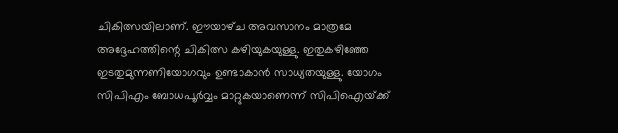ചികിത്സയിലാണ്‌. ഈയാഴ്‌ച അവസാനം മാത്രമേ അദ്ദേഹത്തിന്റെ ചികിത്സ കഴിയുകയുള്ളു. ഇതുകഴിഞ്ഞേ ഇടതുമുന്നണിയോഗവും ഉണ്ടാകാന്‍ സാധ്യതയുള്ളു. യോഗം സിപിഎം ബോധപൂര്‍വ്വം മാറ്റുകയാണെന്ന്‌ സിപിഐയ്‌ക്ക്‌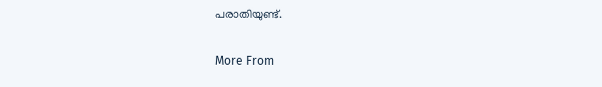പരാതിയുണ്ട്‌.

More From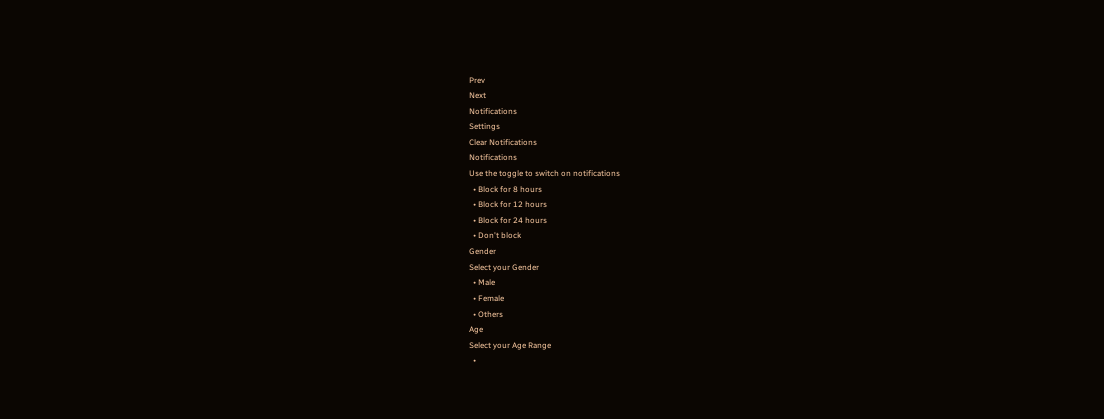Prev
Next
Notifications
Settings
Clear Notifications
Notifications
Use the toggle to switch on notifications
  • Block for 8 hours
  • Block for 12 hours
  • Block for 24 hours
  • Don't block
Gender
Select your Gender
  • Male
  • Female
  • Others
Age
Select your Age Range
  •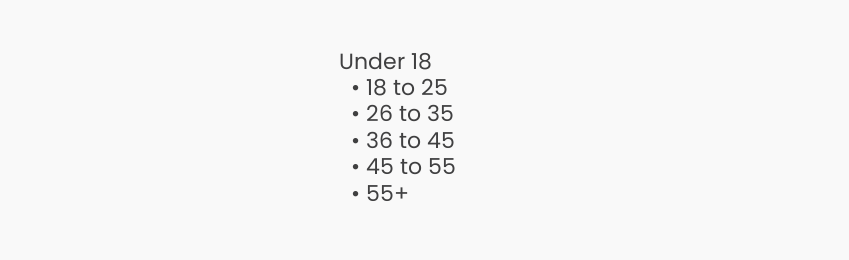Under 18
  • 18 to 25
  • 26 to 35
  • 36 to 45
  • 45 to 55
  • 55+